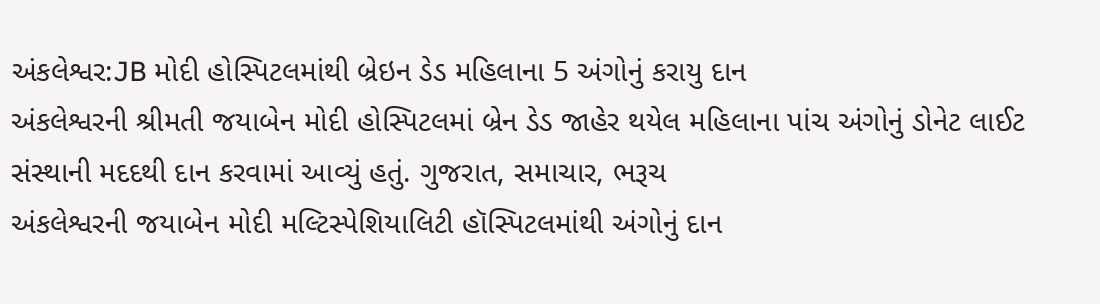અંકલેશ્વર:JB મોદી હોસ્પિટલમાંથી બ્રેઇન ડેડ મહિલાના 5 અંગોનું કરાયુ દાન
અંકલેશ્વરની શ્રીમતી જયાબેન મોદી હોસ્પિટલમાં બ્રેન ડેડ જાહેર થયેલ મહિલાના પાંચ અંગોનું ડોનેટ લાઈટ સંસ્થાની મદદથી દાન કરવામાં આવ્યું હતું. ગુજરાત, સમાચાર, ભરૂચ
અંકલેશ્વરની જયાબેન મોદી મલ્ટિસ્પેશિયાલિટી હૉસ્પિટલમાંથી અંગોનું દાન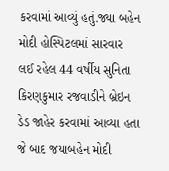કરવામાં આવ્યું હતું.જ્યા બહેન મોદી હોસ્પિટલમાં સારવાર લઈ રહેલ 44 વર્ષીય સુનિતા કિરણકુમાર રજવાડીને બ્રેઇન ડેડ જાહેર કરવામાં આવ્યા હતા જે બાદ જયાબહેન મોદી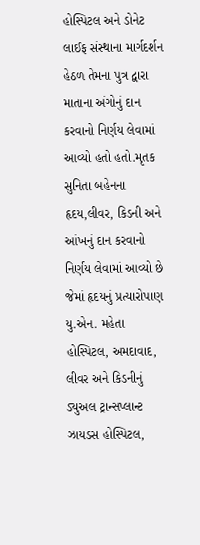હોસ્પિટલ અને ડોનેટ લાઈફ સંસ્થાના માર્ગદર્શન હેઠળ તેમના પુત્ર દ્વારા માતાના અંગોનું દાન કરવાનો નિર્ણય લેવામાં આવ્યો હતો હતો.મૃતક સુનિતા બહેનના હૃદય,લીવર, કિડની અને આંખનું દાન કરવાનો નિર્ણય લેવામાં આવ્યો છે જેમાં હૃદયનું પ્રત્યારોપાણ યુ.એન. મહેતા હોસ્પિટલ, અમદાવાદ, લીવર અને કિડનીનું ડ્યુઅલ ટ્રાન્સપ્લાન્ટ ઝાયડસ હોસ્પિટલ,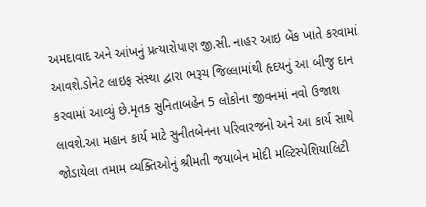અમદાવાદ અને આંખનું પ્રત્યારોપાણ જી.સી. નાહર આઇ બેંક ખાતે કરવામાં આવશે.ડોનેટ લાઇફ સંસ્થા દ્વારા ભરૂચ જિલ્લામાંથી હૃદયનું આ બીજુ દાન કરવામાં આવ્યું છે.મૃતક સુનિતાબહેન 5 લોકોના જીવનમાં નવો ઉજાશ લાવશે.આ મહાન કાર્ય માટે સુનીતબેનના પરિવારજનો અને આ કાર્ય સાથે જોડાયેલા તમામ વ્યક્તિઓનું શ્રીમતી જયાબેન મોદી મલ્ટિસ્પેશિયાલિટી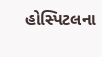હોસ્પિટલના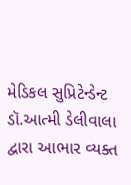મેડિકલ સુપ્રિટેન્ડેન્ટ ડૉ.આત્મી ડેલીવાલા દ્વારા આભાર વ્યક્ત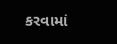કરવામાં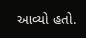આવ્યો હતો.